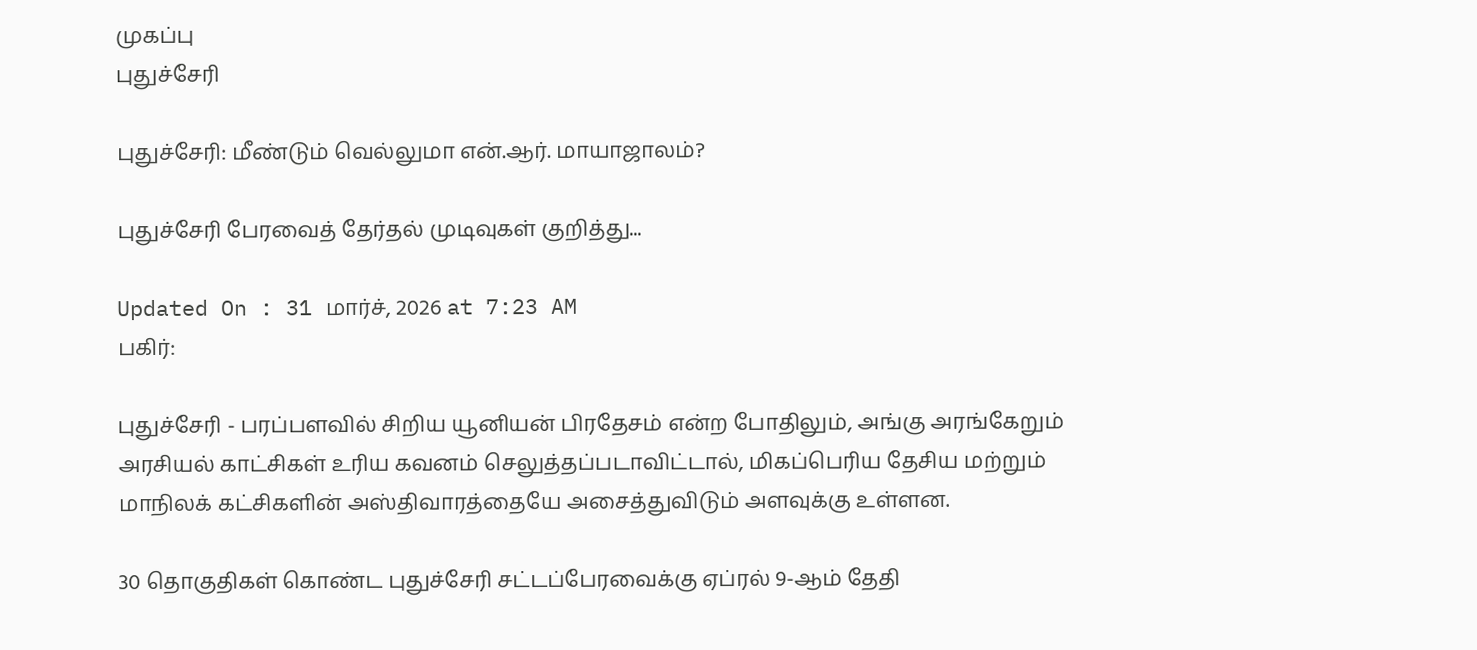முகப்பு
புதுச்சேரி

புதுச்சேரி: மீண்டும் வெல்லுமா என்.ஆர். மாயாஜாலம்?

புதுச்சேரி பேரவைத் தேர்தல் முடிவுகள் குறித்து...

Updated On : 31 மார்ச், 2026 at 7:23 AM
பகிர்:

புதுச்சேரி - பரப்பளவில் சிறிய யூனியன் பிரதேசம் என்ற போதிலும், அங்கு அரங்கேறும் அரசியல் காட்சிகள் உரிய கவனம் செலுத்தப்படாவிட்டால், மிகப்பெரிய தேசிய மற்றும் மாநிலக் கட்சிகளின் அஸ்திவாரத்தையே அசைத்துவிடும் அளவுக்கு உள்ளன.

30 தொகுதிகள் கொண்ட புதுச்சேரி சட்டப்பேரவைக்கு ஏப்ரல் 9-ஆம் தேதி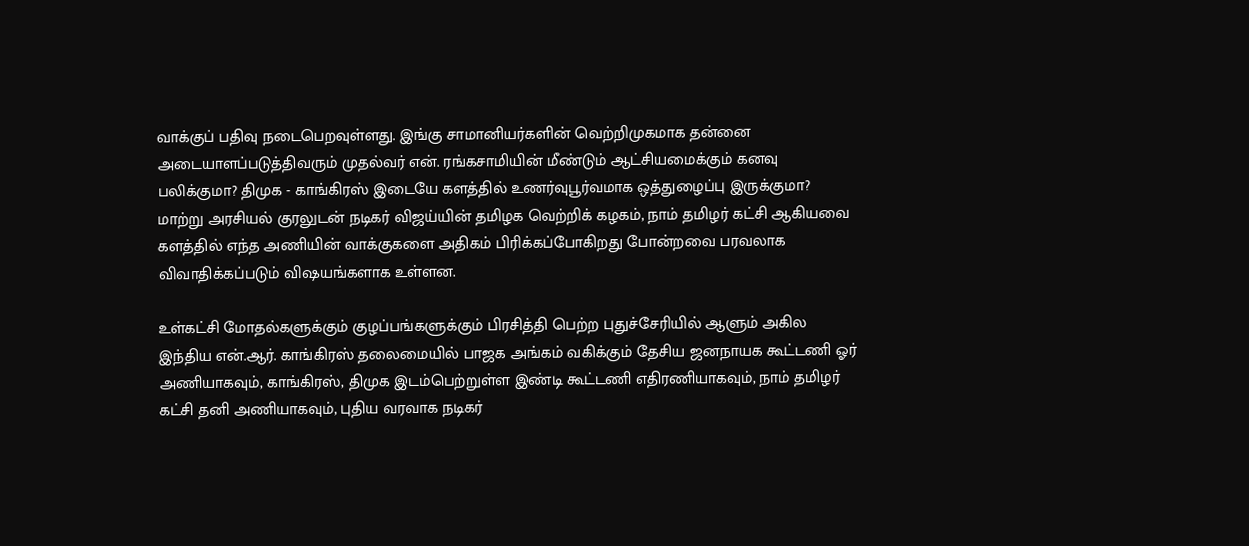வாக்குப் பதிவு நடைபெறவுள்ளது. இங்கு சாமானியர்களின் வெற்றிமுகமாக தன்னை அடையாளப்படுத்திவரும் முதல்வர் என். ரங்கசாமியின் மீண்டும் ஆட்சியமைக்கும் கனவு பலிக்குமா? திமுக - காங்கிரஸ் இடையே களத்தில் உணர்வுபூர்வமாக ஒத்துழைப்பு இருக்குமா? மாற்று அரசியல் குரலுடன் நடிகர் விஜய்யின் தமிழக வெற்றிக் கழகம், நாம் தமிழர் கட்சி ஆகியவை களத்தில் எந்த அணியின் வாக்குகளை அதிகம் பிரிக்கப்போகிறது போன்றவை பரவலாக விவாதிக்கப்படும் விஷயங்களாக உள்ளன.

உள்கட்சி மோதல்களுக்கும் குழப்பங்களுக்கும் பிரசித்தி பெற்ற புதுச்சேரியில் ஆளும் அகில இந்திய என்.ஆர். காங்கிரஸ் தலைமையில் பாஜக அங்கம் வகிக்கும் தேசிய ஜனநாயக கூட்டணி ஓர் அணியாகவும், காங்கிரஸ், திமுக இடம்பெற்றுள்ள இண்டி கூட்டணி எதிரணியாகவும், நாம் தமிழர் கட்சி தனி அணியாகவும், புதிய வரவாக நடிகர்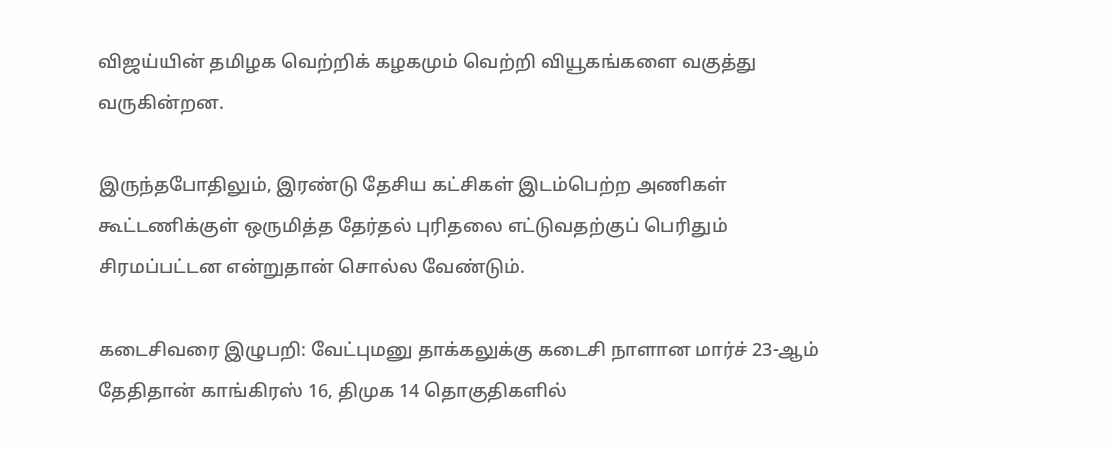விஜய்யின் தமிழக வெற்றிக் கழகமும் வெற்றி வியூகங்களை வகுத்து வருகின்றன.

இருந்தபோதிலும், இரண்டு தேசிய கட்சிகள் இடம்பெற்ற அணிகள் கூட்டணிக்குள் ஒருமித்த தேர்தல் புரிதலை எட்டுவதற்குப் பெரிதும் சிரமப்பட்டன என்றுதான் சொல்ல வேண்டும்.

கடைசிவரை இழுபறி: வேட்புமனு தாக்கலுக்கு கடைசி நாளான மார்ச் 23-ஆம் தேதிதான் காங்கிரஸ் 16, திமுக 14 தொகுதிகளில்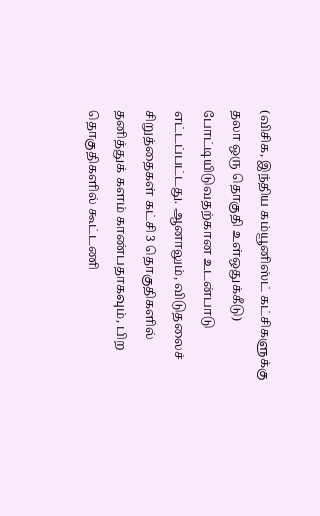(விசிக, இந்திய கம்யூனிஸ்ட் கட்சிகளுக்கு தலா ஒரு தொகுதி உள்ஒதுக்கீடு) போட்டியிடுவதற்கான உடன்பாடு எட்டப்பட்டது. ஆனாலும், விடுதலைச் சிறுத்தைகள் கட்சி 3 தொகுதிகளில் தனித்துக் களம் காண்பதாகவும், பிற தொகுதிகளில் கூட்டணி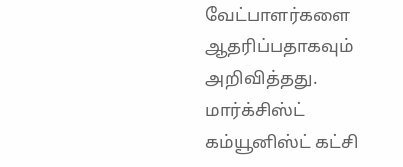வேட்பாளர்களை ஆதரிப்பதாகவும் அறிவித்தது. மார்க்சிஸ்ட் கம்யூனிஸ்ட் கட்சி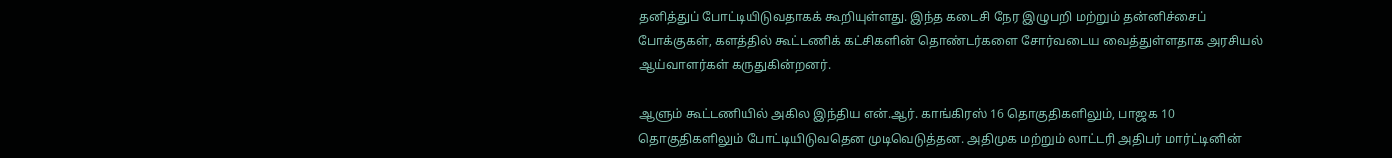தனித்துப் போட்டியிடுவதாகக் கூறியுள்ளது. இந்த கடைசி நேர இழுபறி மற்றும் தன்னிச்சைப் போக்குகள், களத்தில் கூட்டணிக் கட்சிகளின் தொண்டர்களை சோர்வடைய வைத்துள்ளதாக அரசியல் ஆய்வாளர்கள் கருதுகின்றனர்.

ஆளும் கூட்டணியில் அகில இந்திய என்.ஆர். காங்கிரஸ் 16 தொகுதிகளிலும், பாஜக 10 தொகுதிகளிலும் போட்டியிடுவதென முடிவெடுத்தன. அதிமுக மற்றும் லாட்டரி அதிபர் மார்ட்டினின்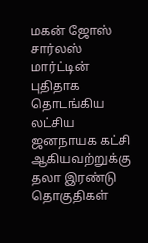மகன் ஜோஸ் சார்லஸ் மார்ட்டின் புதிதாக தொடங்கிய லட்சிய ஜனநாயக கட்சி ஆகியவற்றுக்கு தலா இரண்டு தொகுதிகள்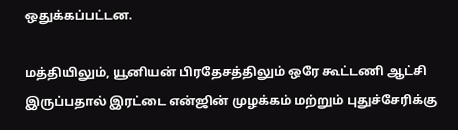ஒதுக்கப்பட்டன.

மத்தியிலும், யூனியன் பிரதேசத்திலும் ஒரே கூட்டணி ஆட்சி இருப்பதால் இரட்டை என்ஜின் முழக்கம் மற்றும் புதுச்சேரிக்கு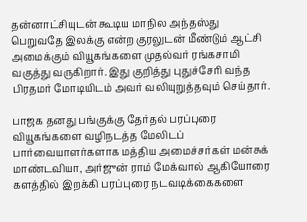தன்னாட்சியுடன் கூடிய மாநில அந்தஸ்து பெறுவதே இலக்கு என்ற குரலுடன் மீண்டும் ஆட்சி அமைக்கும் வியூகங்களை முதல்வர் ரங்கசாமி வகுத்து வருகிறார். இது குறித்து புதுச்சேரி வந்த பிரதமர் மோடியிடம் அவர் வலியுறுத்தவும் செய்தார்.

பாஜக தனது பங்குக்கு தேர்தல் பரப்புரை வியூகங்களை வழிநடத்த மேலிடப் பார்வையாளர்களாக மத்திய அமைச்சர்கள் மன்சுக் மாண்டவியா, அர்ஜுன் ராம் மேக்வால் ஆகியோரை களத்தில் இறக்கி பரப்புரை நடவடிக்கைகளை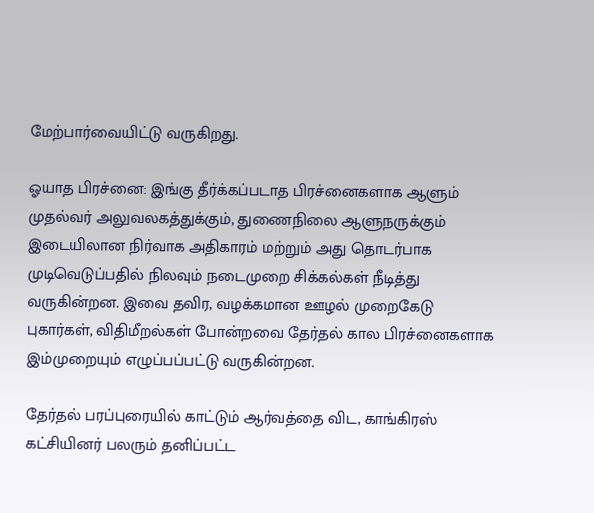மேற்பார்வையிட்டு வருகிறது.

ஓயாத பிரச்னை: இங்கு தீர்க்கப்படாத பிரச்னைகளாக ஆளும் முதல்வர் அலுவலகத்துக்கும், துணைநிலை ஆளுநருக்கும் இடையிலான நிர்வாக அதிகாரம் மற்றும் அது தொடர்பாக முடிவெடுப்பதில் நிலவும் நடைமுறை சிக்கல்கள் நீடித்து வருகின்றன. இவை தவிர, வழக்கமான ஊழல் முறைகேடு புகார்கள், விதிமீறல்கள் போன்றவை தேர்தல் கால பிரச்னைகளாக இம்முறையும் எழுப்பப்பட்டு வருகின்றன.

தேர்தல் பரப்புரையில் காட்டும் ஆர்வத்தை விட, காங்கிரஸ் கட்சியினர் பலரும் தனிப்பட்ட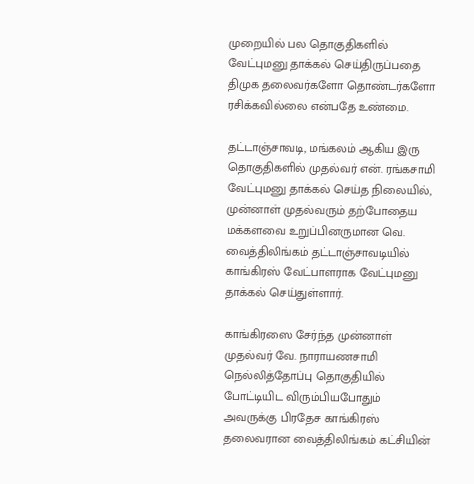முறையில் பல தொகுதிகளில் வேட்புமனு தாக்கல் செய்திருப்பதை திமுக தலைவர்களோ தொண்டர்களோ ரசிக்கவில்லை என்பதே உண்மை.

தட்டாஞ்சாவடி, மங்கலம் ஆகிய இரு தொகுதிகளில் முதல்வர் என். ரங்கசாமி வேட்புமனு தாக்கல் செய்த நிலையில், முன்னாள் முதல்வரும் தற்போதைய மக்களவை உறுப்பினருமான வெ. வைத்திலிங்கம் தட்டாஞ்சாவடியில் காங்கிரஸ் வேட்பாளராக வேட்புமனு தாக்கல் செய்துள்ளார்.

காங்கிரஸை சேர்ந்த முன்னாள் முதல்வர் வே. நாராயணசாமி நெல்லித்தோப்பு தொகுதியில் போட்டியிட விரும்பியபோதும் அவருக்கு பிரதேச காங்கிரஸ் தலைவரான வைத்திலிங்கம் கட்சியின்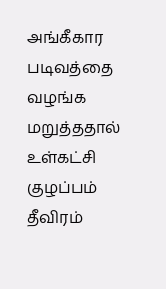அங்கீகார படிவத்தை வழங்க மறுத்ததால் உள்கட்சி குழப்பம் தீவிரம்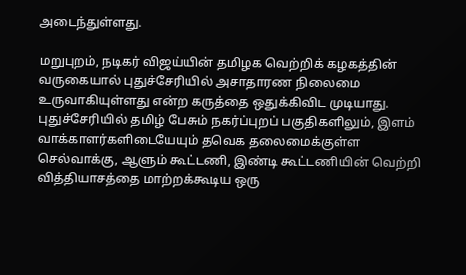அடைந்துள்ளது.

மறுபுறம், நடிகர் விஜய்யின் தமிழக வெற்றிக் கழகத்தின் வருகையால் புதுச்சேரியில் அசாதாரண நிலைமை உருவாகியுள்ளது என்ற கருத்தை ஒதுக்கிவிட முடியாது. புதுச்சேரியில் தமிழ் பேசும் நகர்ப்புறப் பகுதிகளிலும், இளம் வாக்காளர்களிடையேயும் தவெக தலைமைக்குள்ள செல்வாக்கு, ஆளும் கூட்டணி, இண்டி கூட்டணியின் வெற்றி வித்தியாசத்தை மாற்றக்கூடிய ஒரு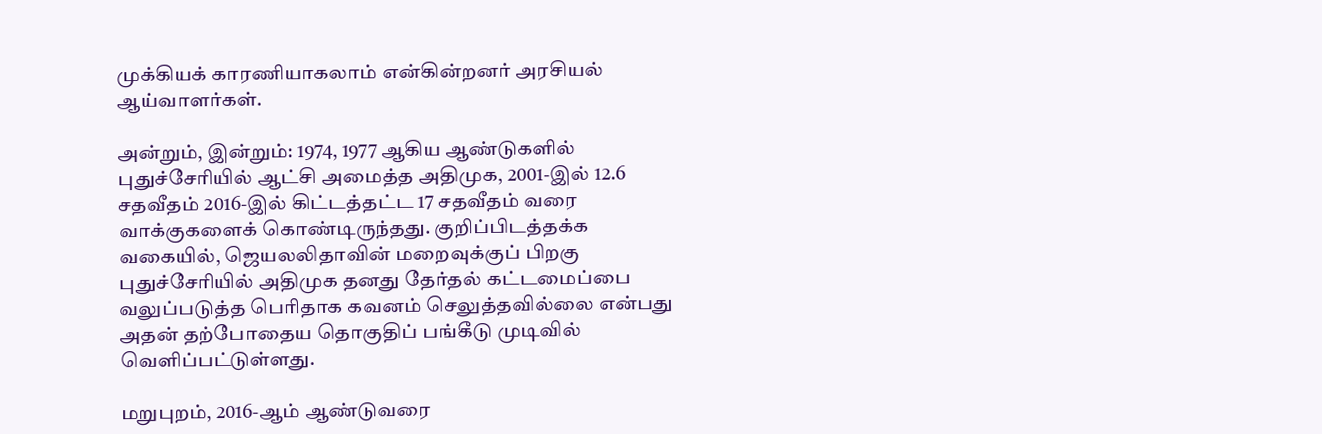முக்கியக் காரணியாகலாம் என்கின்றனர் அரசியல் ஆய்வாளர்கள்.

அன்றும், இன்றும்: 1974, 1977 ஆகிய ஆண்டுகளில் புதுச்சேரியில் ஆட்சி அமைத்த அதிமுக, 2001-இல் 12.6 சதவீதம் 2016-இல் கிட்டத்தட்ட 17 சதவீதம் வரை வாக்குகளைக் கொண்டிருந்தது. குறிப்பிடத்தக்க வகையில், ஜெயலலிதாவின் மறைவுக்குப் பிறகு புதுச்சேரியில் அதிமுக தனது தேர்தல் கட்டமைப்பை வலுப்படுத்த பெரிதாக கவனம் செலுத்தவில்லை என்பது அதன் தற்போதைய தொகுதிப் பங்கீடு முடிவில் வெளிப்பட்டுள்ளது.

மறுபுறம், 2016-ஆம் ஆண்டுவரை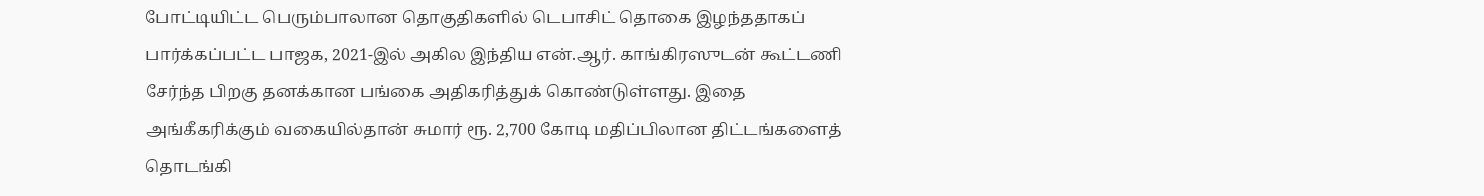போட்டியிட்ட பெரும்பாலான தொகுதிகளில் டெபாசிட் தொகை இழந்ததாகப் பார்க்கப்பட்ட பாஜக, 2021-இல் அகில இந்திய என்.ஆர். காங்கிரஸுடன் கூட்டணி சேர்ந்த பிறகு தனக்கான பங்கை அதிகரித்துக் கொண்டுள்ளது. இதை அங்கீகரிக்கும் வகையில்தான் சுமார் ரூ. 2,700 கோடி மதிப்பிலான திட்டங்களைத் தொடங்கி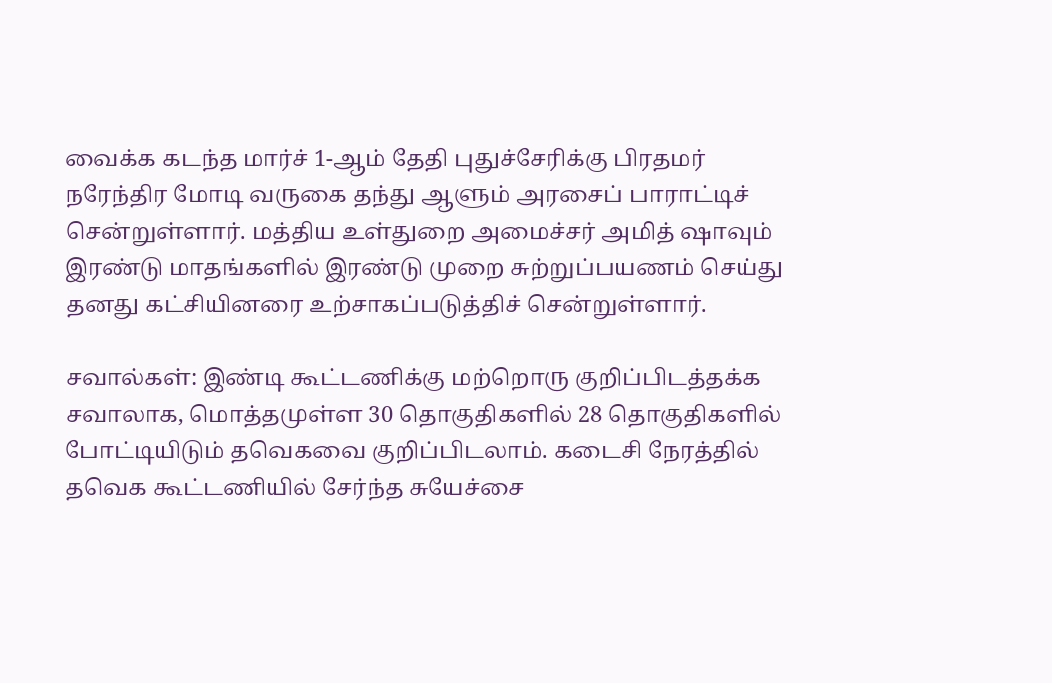வைக்க கடந்த மார்ச் 1-ஆம் தேதி புதுச்சேரிக்கு பிரதமர் நரேந்திர மோடி வருகை தந்து ஆளும் அரசைப் பாராட்டிச் சென்றுள்ளார். மத்திய உள்துறை அமைச்சர் அமித் ஷாவும் இரண்டு மாதங்களில் இரண்டு முறை சுற்றுப்பயணம் செய்து தனது கட்சியினரை உற்சாகப்படுத்திச் சென்றுள்ளார்.

சவால்கள்: இண்டி கூட்டணிக்கு மற்றொரு குறிப்பிடத்தக்க சவாலாக, மொத்தமுள்ள 30 தொகுதிகளில் 28 தொகுதிகளில் போட்டியிடும் தவெகவை குறிப்பிடலாம். கடைசி நேரத்தில் தவெக கூட்டணியில் சேர்ந்த சுயேச்சை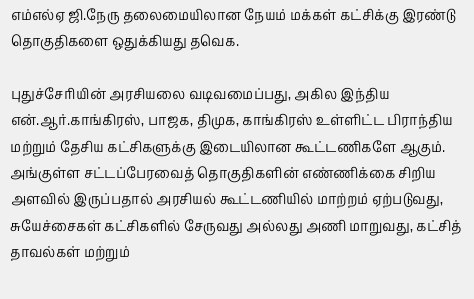எம்எல்ஏ ஜி.நேரு தலைமையிலான நேயம் மக்கள் கட்சிக்கு இரண்டு தொகுதிகளை ஒதுக்கியது தவெக.

புதுச்சேரியின் அரசியலை வடிவமைப்பது, அகில இந்திய என்.ஆர்.காங்கிரஸ், பாஜக, திமுக, காங்கிரஸ் உள்ளிட்ட பிராந்திய மற்றும் தேசிய கட்சிகளுக்கு இடையிலான கூட்டணிகளே ஆகும். அங்குள்ள சட்டப்பேரவைத் தொகுதிகளின் எண்ணிக்கை சிறிய அளவில் இருப்பதால் அரசியல் கூட்டணியில் மாற்றம் ஏற்படுவது, சுயேச்சைகள் கட்சிகளில் சேருவது அல்லது அணி மாறுவது, கட்சித் தாவல்கள் மற்றும்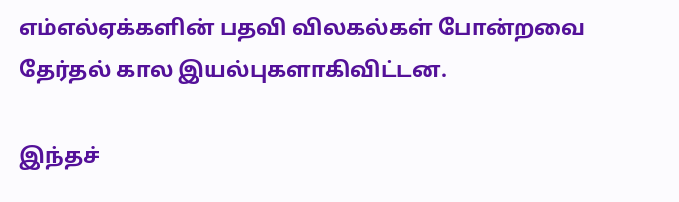எம்எல்ஏக்களின் பதவி விலகல்கள் போன்றவை தேர்தல் கால இயல்புகளாகிவிட்டன.

இந்தச்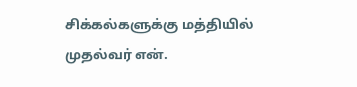சிக்கல்களுக்கு மத்தியில் முதல்வர் என்.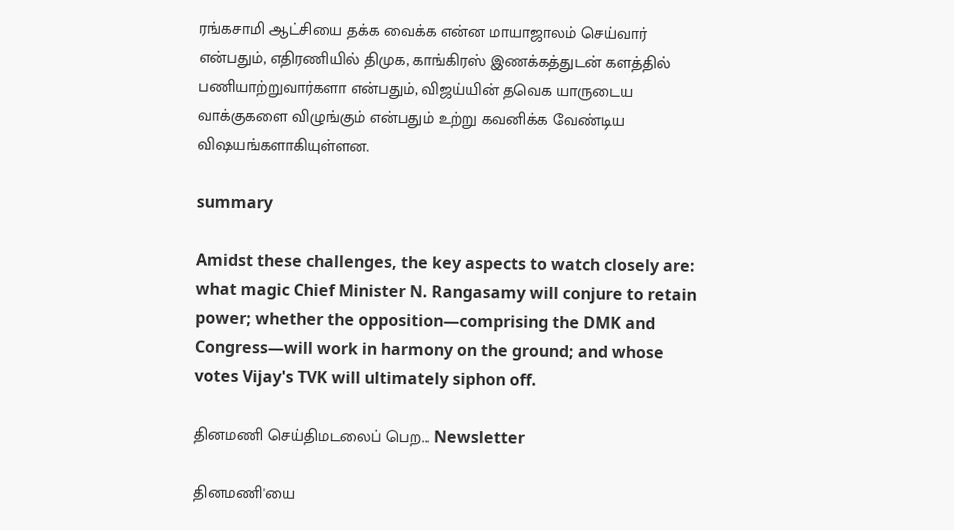ரங்கசாமி ஆட்சியை தக்க வைக்க என்ன மாயாஜாலம் செய்வார் என்பதும், எதிரணியில் திமுக, காங்கிரஸ் இணக்கத்துடன் களத்தில் பணியாற்றுவார்களா என்பதும், விஜய்யின் தவெக யாருடைய வாக்குகளை விழுங்கும் என்பதும் உற்று கவனிக்க வேண்டிய விஷயங்களாகியுள்ளன.

summary

Amidst these challenges, the key aspects to watch closely are: what magic Chief Minister N. Rangasamy will conjure to retain power; whether the opposition—comprising the DMK and Congress—will work in harmony on the ground; and whose votes Vijay's TVK will ultimately siphon off.

தினமணி செய்திமடலைப் பெற... Newsletter

தினமணி'யை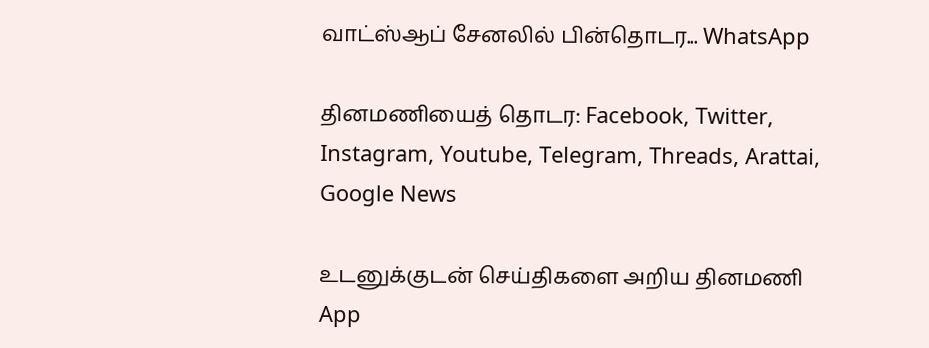வாட்ஸ்ஆப் சேனலில் பின்தொடர... WhatsApp

தினமணியைத் தொடர: Facebook, Twitter, Instagram, Youtube, Telegram, Threads, Arattai, Google News

உடனுக்குடன் செய்திகளை அறிய தினமணி App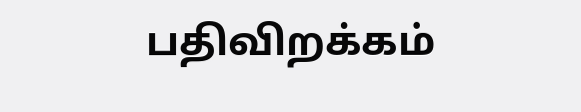பதிவிறக்கம்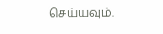செய்யவும்.